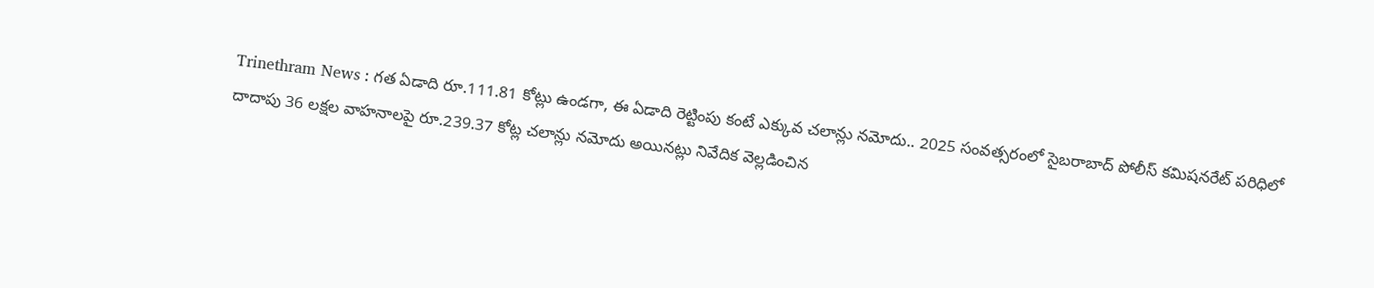Trinethram News : గత ఏడాది రూ.111.81 కోట్లు ఉండగా, ఈ ఏడాది రెట్టింపు కంటే ఎక్కువ చలాన్లు నమోదు.. 2025 సంవత్సరంలో సైబరాబాద్ పోలీస్ కమిషనరేట్ పరిధిలో దాదాపు 36 లక్షల వాహనాలపై రూ.239.37 కోట్ల చలాన్లు నమోదు అయినట్లు నివేదిక వెల్లడించిన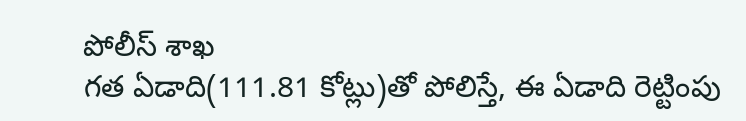పోలీస్ శాఖ
గత ఏడాది(111.81 కోట్లు)తో పోలిస్తే, ఈ ఏడాది రెట్టింపు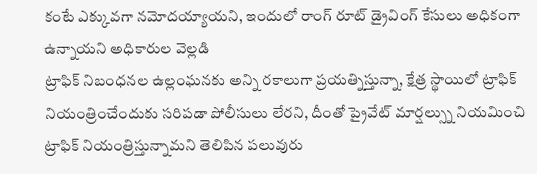కంటే ఎక్కువగా నమోదయ్యాయని, ఇందులో రాంగ్ రూట్ డ్రైవింగ్ కేసులు అధికంగా ఉన్నాయని అధికారుల వెల్లడి
ట్రాఫిక్ నిబంధనల ఉల్లంఘనకు అన్ని రకాలుగా ప్రయత్నిస్తున్నా, క్షేత్ర స్థాయిలో ట్రాఫిక్ నియంత్రించేందుకు సరిపడా పోలీసులు లేరని, దీంతో ప్రైవేట్ మార్షల్స్ను నియమించి ట్రాఫిక్ నియంత్రిస్తున్నామని తెలిపిన పలువురు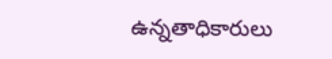ఉన్నతాధికారులు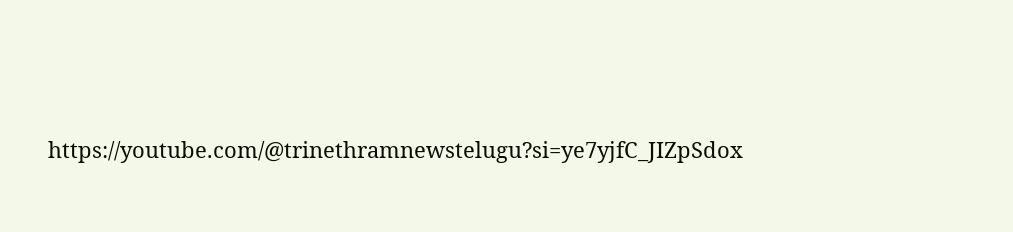https://youtube.com/@trinethramnewstelugu?si=ye7yjfC_JIZpSdox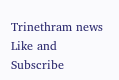Trinethram news
Like and Subscribe